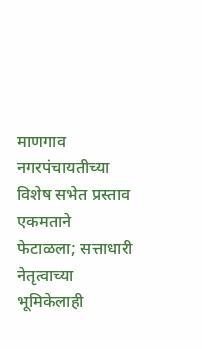माणगाव नगरपंचायतीच्या विशेष सभेत प्रस्ताव एकमताने फेटाळला; सत्ताधारी नेतृत्वाच्या भूमिकेलाही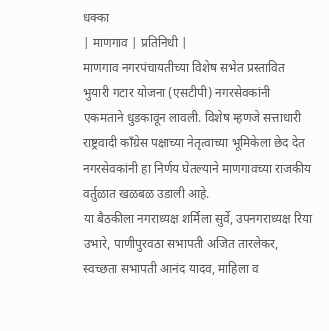धक्का
| माणगाव | प्रतिनिधी |
माणगाव नगरपंचायतीच्या विशेष सभेत प्रस्तावित भुयारी गटार योजना (एसटीपी) नगरसेवकांनी एकमताने धुडकावून लावली. विशेष म्हणजे सत्ताधारी राष्ट्रवादी काँग्रेस पक्षाच्या नेतृत्वाच्या भूमिकेला छेद देत नगरसेवकांनी हा निर्णय घेतल्याने माणगावच्या राजकीय वर्तुळात खळबळ उडाली आहे.
या बैठकीला नगराध्यक्ष शर्मिला सुर्वे, उपनगराध्यक्ष रिया उभारे, पाणीपुरवठा सभापती अजित तारलेकर, स्वच्छता सभापती आनंद यादव, माहिला व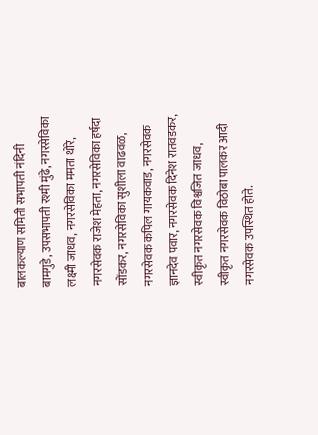बालकल्याण समिती सभापती नंदिनी बामगुडे, उपसभापती रश्मी मुंढे, नगरसेविका लक्ष्मी जाधव, नगरसेविका ममता थोरे, नगरसेवक राजेश मेहता, नगरसेविका हर्षदा सोंडकर, नगरसेविका सुशीला वाढवळ, नगरसेवक कपिल गायकवाड, नगरसेवक ज्ञानदेव पवार, नगरसेवक दिनेश रातवडकर, स्वीकृत नगरसेवक विश्वजित जाधव, स्वीकृत नगरसेवक विठोबा पालकर आदी नगरसेवक उपस्थित होते.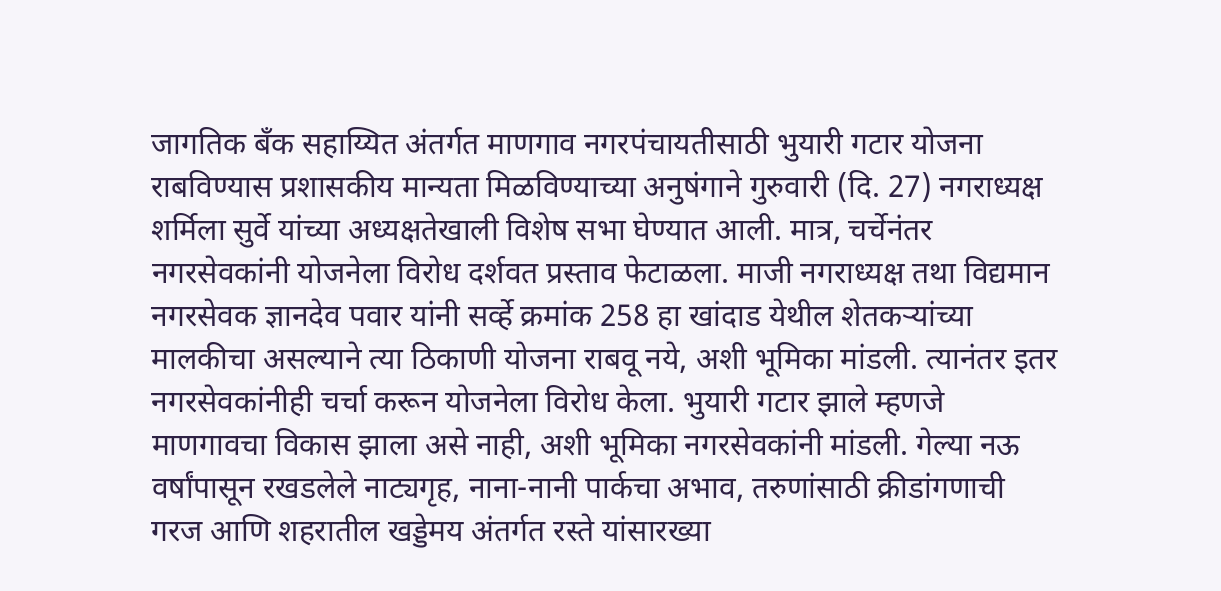जागतिक बँक सहाय्यित अंतर्गत माणगाव नगरपंचायतीसाठी भुयारी गटार योजना राबविण्यास प्रशासकीय मान्यता मिळविण्याच्या अनुषंगाने गुरुवारी (दि. 27) नगराध्यक्ष शर्मिला सुर्वे यांच्या अध्यक्षतेखाली विशेष सभा घेण्यात आली. मात्र, चर्चेनंतर नगरसेवकांनी योजनेला विरोध दर्शवत प्रस्ताव फेटाळला. माजी नगराध्यक्ष तथा विद्यमान नगरसेवक ज्ञानदेव पवार यांनी सर्व्हे क्रमांक 258 हा खांदाड येथील शेतकऱ्यांच्या मालकीचा असल्याने त्या ठिकाणी योजना राबवू नये, अशी भूमिका मांडली. त्यानंतर इतर नगरसेवकांनीही चर्चा करून योजनेला विरोध केला. भुयारी गटार झाले म्हणजे माणगावचा विकास झाला असे नाही, अशी भूमिका नगरसेवकांनी मांडली. गेल्या नऊ वर्षांपासून रखडलेले नाट्यगृह, नाना-नानी पार्कचा अभाव, तरुणांसाठी क्रीडांगणाची गरज आणि शहरातील खड्डेमय अंतर्गत रस्ते यांसारख्या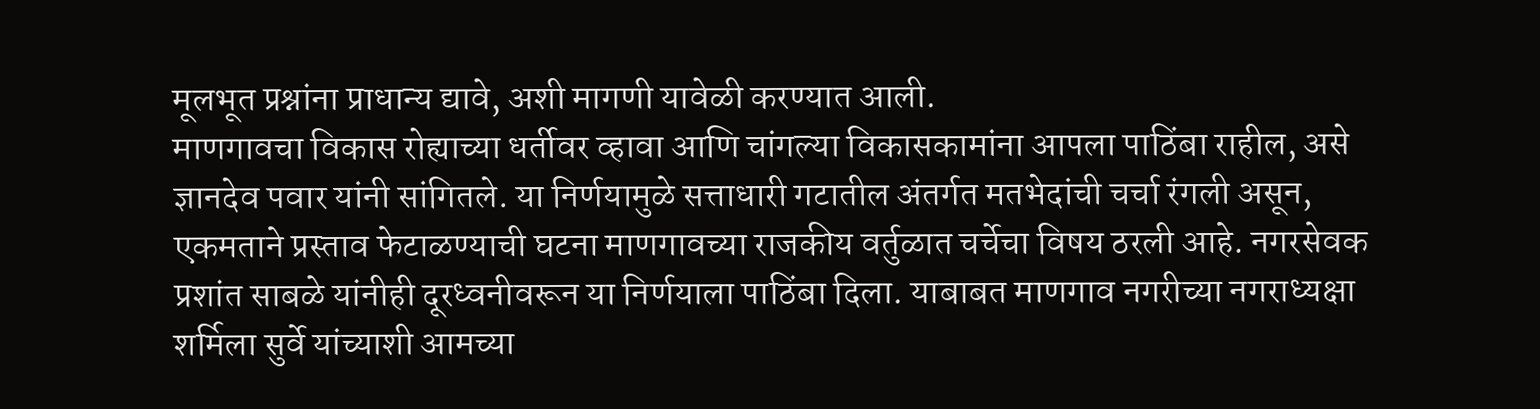मूलभूत प्रश्नांना प्राधान्य द्यावे, अशी मागणी यावेळी करण्यात आली.
माणगावचा विकास रोह्याच्या धर्तीवर व्हावा आणि चांगल्या विकासकामांना आपला पाठिंबा राहील, असे ज्ञानदेव पवार यांनी सांगितले. या निर्णयामुळे सत्ताधारी गटातील अंतर्गत मतभेदांची चर्चा रंगली असून, एकमताने प्रस्ताव फेटाळण्याची घटना माणगावच्या राजकीय वर्तुळात चर्चेचा विषय ठरली आहे. नगरसेवक प्रशांत साबळे यांनीही दूरध्वनीवरून या निर्णयाला पाठिंबा दिला. याबाबत माणगाव नगरीच्या नगराध्यक्षा शर्मिला सुर्वे यांच्याशी आमच्या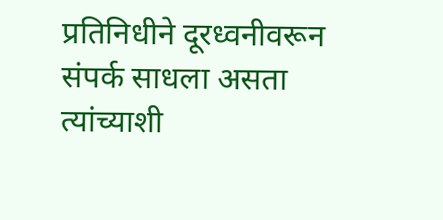प्रतिनिधीने दूरध्वनीवरून संपर्क साधला असता त्यांच्याशी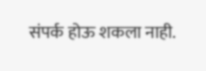संपर्क होऊ शकला नाही.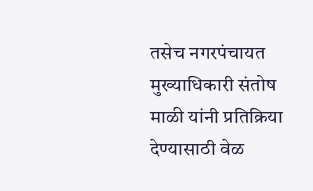तसेच नगरपंचायत मुख्याधिकारी संतोष माळी यांनी प्रतिक्रिया देण्यासाठी वेळ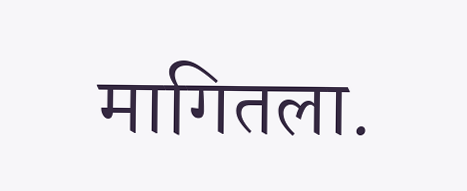मागितला.